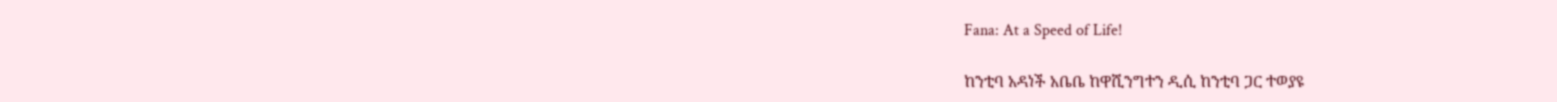Fana: At a Speed of Life!

ከንቲባ አዳነች አቤቤ ከዋሺንግተን ዲሲ ከንቲባ ጋር ተወያዩ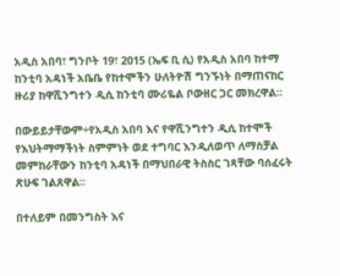አዲስ አበባ፣ ግንቦት 19፣ 2015 (ኤፍ ቢ ሲ) የአዲስ አበባ ከተማ ከንቲባ አዳነች አቤቤ የከተሞችን ሁለትዮሽ ግንኙነት በማጠናከር ዙሪያ ከዋሺንግተን ዲሲ ከንቲባ ሙሪዬል ቦውዘር ጋር መክረዋል፡፡

በውይይታቸውም÷የአዲስ አበባ እና የዋሺንግተን ዲሲ ከተሞች የእህትማማችነት ስምምነት ወደ ተግባር እንዲለወጥ ለማስቻል መምከራቸውን ከንቲባ አዳነች በማህበራዊ ትስስር ገጻቸው ባሰፈሩት ጽሁፍ ገልጸዋል፡፡

በተለይም በመንግስት እና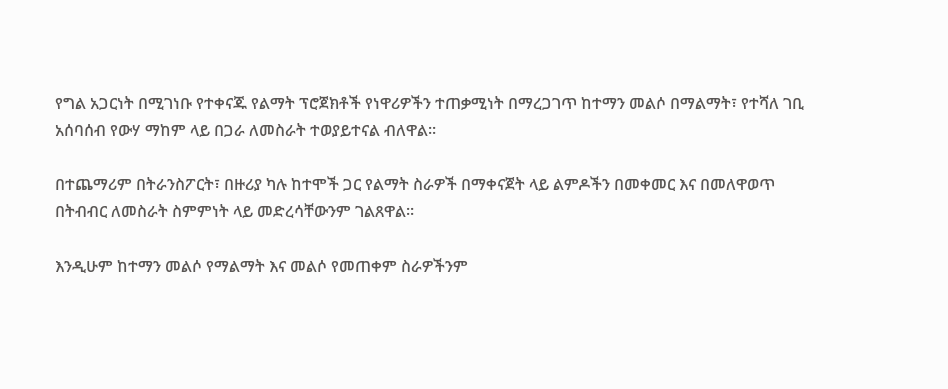የግል አጋርነት በሚገነቡ የተቀናጁ የልማት ፕሮጀክቶች የነዋሪዎችን ተጠቃሚነት በማረጋገጥ ከተማን መልሶ በማልማት፣ የተሻለ ገቢ አሰባሰብ የውሃ ማከም ላይ በጋራ ለመስራት ተወያይተናል ብለዋል፡፡

በተጨማሪም በትራንስፖርት፣ በዙሪያ ካሉ ከተሞች ጋር የልማት ስራዎች በማቀናጀት ላይ ልምዶችን በመቀመር እና በመለዋወጥ በትብብር ለመስራት ስምምነት ላይ መድረሳቸውንም ገልጸዋል፡፡

እንዲሁም ከተማን መልሶ የማልማት እና መልሶ የመጠቀም ስራዎችንም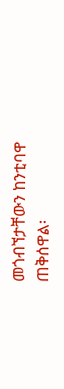መጎብኘታቸውን ከንቲባዋ ጠቅሰዋል፡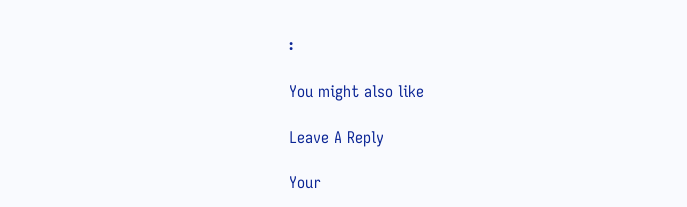፡

You might also like

Leave A Reply

Your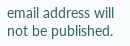email address will not be published.